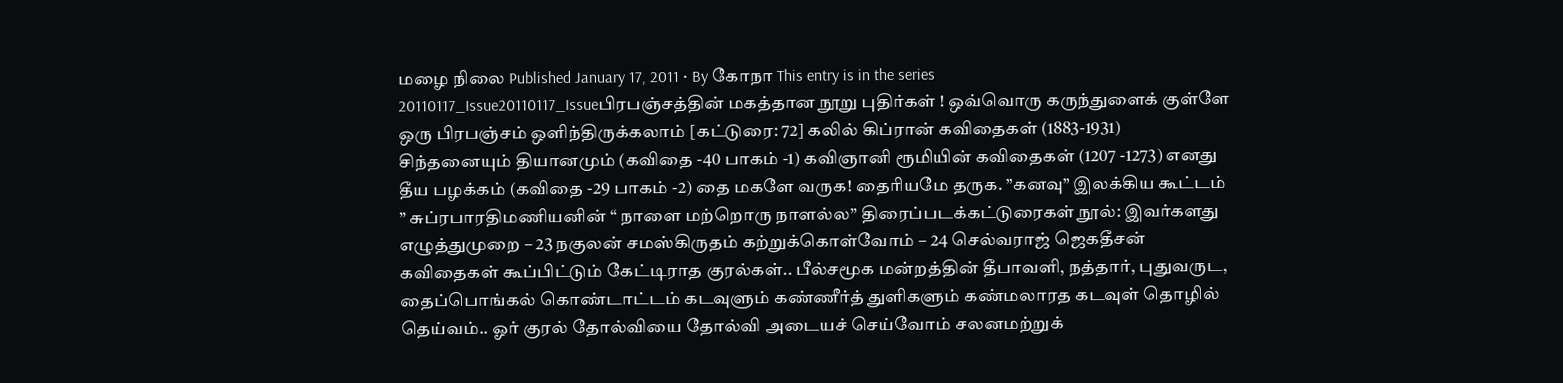மழை நிலை Published January 17, 2011 • By கோநா This entry is in the series 20110117_Issue20110117_Issueபிரபஞ்சத்தின் மகத்தான நூறு புதிர்கள் ! ஒவ்வொரு கருந்துளைக் குள்ளே ஒரு பிரபஞ்சம் ஒளிந்திருக்கலாம் [கட்டுரை: 72] கலில் கிப்ரான் கவிதைகள் (1883-1931) சிந்தனையும் தியானமும் (கவிதை -40 பாகம் -1) கவிஞானி ரூமியின் கவிதைகள் (1207 -1273) எனது தீய பழக்கம் (கவிதை -29 பாகம் -2) தை மகளே வருக! தைரியமே தருக. ”கனவு” இலக்கிய கூட்டம் ” சுப்ரபாரதிமணியனின் “ நாளை மற்றொரு நாளல்ல” திரைப்படக்கட்டுரைகள் நூல்: இவர்களது எழுத்துமுறை – 23 நகுலன் சமஸ்கிருதம் கற்றுக்கொள்வோம் – 24 செல்வராஜ் ஜெகதீசன் கவிதைகள் கூப்பிட்டும் கேட்டிராத குரல்கள்.. பீல்சமூக மன்றத்தின் தீபாவளி, நத்தார், புதுவருட, தைப்பொங்கல் கொண்டாட்டம் கடவுளும் கண்ணீர்த் துளிகளும் கண்மலாரத கடவுள் தொழில் தெய்வம்.. ஓர் குரல் தோல்வியை தோல்வி அடையச் செய்வோம் சலனமற்றுக்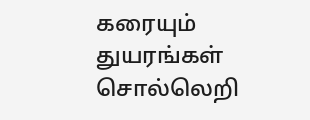கரையும் துயரங்கள் சொல்லெறி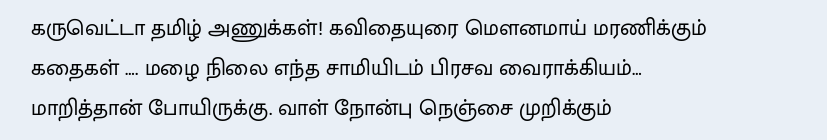கருவெட்டா தமிழ் அணுக்கள்! கவிதையுரை மௌனமாய் மரணிக்கும் கதைகள் …. மழை நிலை எந்த சாமியிடம் பிரசவ வைராக்கியம்… மாறித்தான் போயிருக்கு. வாள் நோன்பு நெஞ்சை முறிக்கும்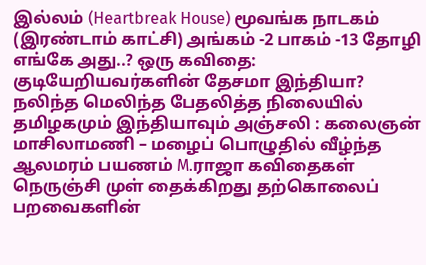இல்லம் (Heartbreak House) மூவங்க நாடகம் (இரண்டாம் காட்சி) அங்கம் -2 பாகம் -13 தோழி எங்கே அது..? ஒரு கவிதை: குடியேறியவர்களின் தேசமா இந்தியா? நலிந்த மெலிந்த பேதலித்த நிலையில் தமிழகமும் இந்தியாவும் அஞ்சலி : கலைஞன் மாசிலாமணி – மழைப் பொழுதில் வீழ்ந்த ஆலமரம் பயணம் M.ராஜா கவிதைகள் நெருஞ்சி முள் தைக்கிறது தற்கொலைப் பறவைகளின்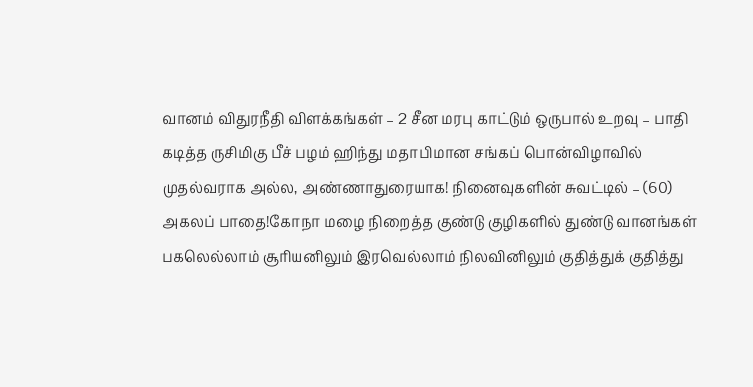வானம் விதுரநீதி விளக்கங்கள் – 2 சீன மரபு காட்டும் ஒருபால் உறவு – பாதி கடித்த ருசிமிகு பீச் பழம் ஹிந்து மதாபிமான சங்கப் பொன்விழாவில் முதல்வராக அல்ல, அண்ணாதுரையாக! நினைவுகளின் சுவட்டில் – (60) அகலப் பாதை!கோநா மழை நிறைத்த குண்டு குழிகளில் துண்டு வானங்கள் பகலெல்லாம் சூரியனிலும் இரவெல்லாம் நிலவினிலும் குதித்துக் குதித்து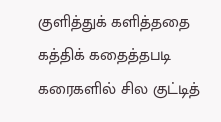குளித்துக் களித்ததை கத்திக் கதைத்தபடி கரைகளில் சில குட்டித்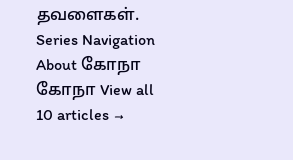தவளைகள். Series Navigation About கோநா கோநா View all 10 articles →